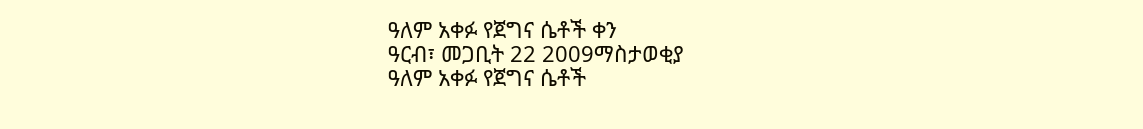ዓለም አቀፉ የጀግና ሴቶች ቀን
ዓርብ፣ መጋቢት 22 2009ማስታወቂያ
ዓለም አቀፉ የጀግና ሴቶች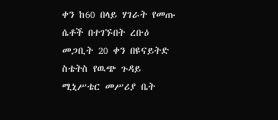ቀን ከ60 በላይ ሃገራት የመጡ ሴቶች በተገኙበት ረቡዕ መጋቢት 20 ቀን በዩናይትድ ስቴትስ የዉጭ ጉዳይ ሚኒሥቴር መሥሪያ ቤት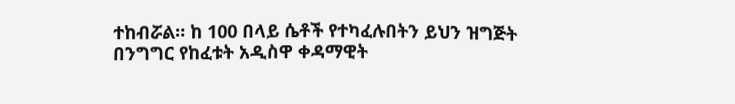ተከብሯል። ከ 100 በላይ ሴቶች የተካፈሉበትን ይህን ዝግጅት በንግግር የከፈቱት አዲስዋ ቀዳማዊት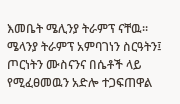እመቤት ሜሊንያ ትራምፕ ናቸዉ። ሜላንያ ትራምፕ አምባገነን ስርዓትን፤ ጦርነትን ሙስናንና በሴቶች ላይ የሚፈፀመዉን አድሎ ተጋፍጠዋል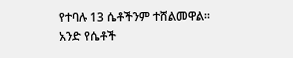የተባሉ 13 ሴቶችንም ተሸልመዋል። አንድ የሴቶች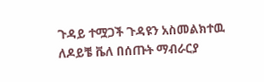ጉዳይ ተሟጋች ጉዳዩን አስመልክተዉ ለዶይቼ ቬለ በሰጡት ማብራርያ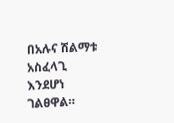በአሉና ሽልማቱ አስፈላጊ እንደሆነ ገልፀዋል።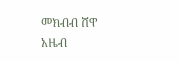መክብብ ሸዋ
አዜብ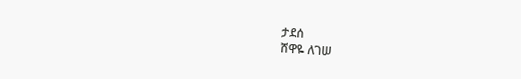ታደሰ
ሸዋዬ ለገሠ